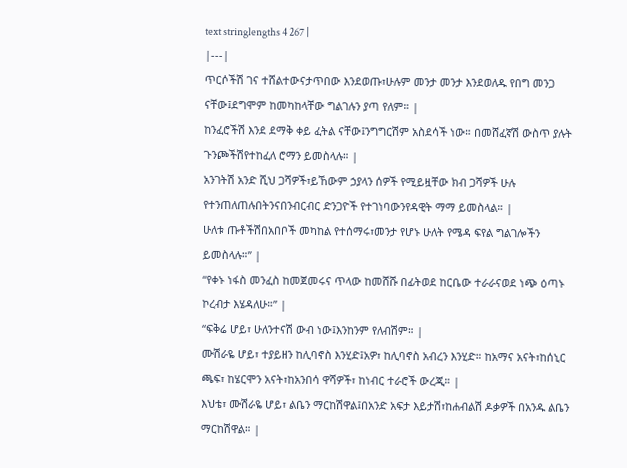text stringlengths 4 267 |
|---|
ጥርሶችሽ ገና ተሸልተውናታጥበው እንደወጡ፣ሁሉም መንታ መንታ እንደወለዱ የበግ መንጋ ናቸው፤ደግሞም ከመካከላቸው ግልገሉን ያጣ የለም። |
ከንፈሮችሽ እንደ ደማቅ ቀይ ፈትል ናቸው፤ንግግርሽም አስደሳች ነው። በመሸፈኛሽ ውስጥ ያሉት ጉንጮችሽየተከፈለ ሮማን ይመስላሉ። |
አንገትሽ አንድ ሺህ ጋሻዎች፣ይኸውም ኃያላን ሰዎች የሚይዟቸው ክብ ጋሻዎች ሁሉ የተንጠለጠሉበትንናበንብርብር ድንጋዮች የተገነባውንየዳዊት ማማ ይመስላል። |
ሁለቱ ጡቶችሽበአበቦች መካከል የተሰማሩ፣መንታ የሆኑ ሁለት የሜዳ ፍየል ግልገሎችን ይመስላሉ።” |
“የቀኑ ነፋስ መንፈስ ከመጀመሩና ጥላው ከመሸሹ በፊትወደ ከርቤው ተራራናወደ ነጭ ዕጣኑ ኮረብታ እሄዳለሁ።” |
“ፍቅሬ ሆይ፣ ሁለንተናሽ ውብ ነው፤እንከንም የለብሽም። |
ሙሽራዬ ሆይ፣ ተያይዘን ከሊባኖስ እንሂድ፤አዎ፣ ከሊባኖስ አብረን እንሂድ። ከአማና አናት፣ከሰኒር ጫፍ፣ ከሄርሞን አናት፣ከአንበሳ ዋሻዎች፣ ከነብር ተራሮች ውረጂ። |
እህቴ፣ ሙሽራዬ ሆይ፣ ልቤን ማርከሽዋል፤በአንድ አፍታ እይታሽ፣ከሐብልሽ ዶቃዎች በአንዱ ልቤን ማርከሽዋል። |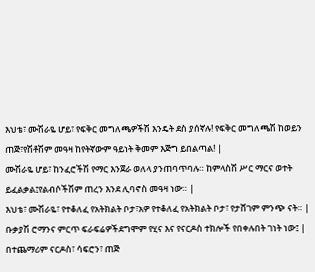እህቴ፣ ሙሽራዬ ሆይ፣ የፍቅር መግለጫዎችሽ እንዴት ደስ ያሰኛሉ! የፍቅር መግለጫሽ ከወይን ጠጅ፣የሽቶሽም መዓዛ ከየትኛውም ዓይነት ቅመም እጅግ ይበልጣል! |
ሙሽራዬ ሆይ፣ ከንፈሮችሽ የማር እንጀራ ወለላ ያንጠባጥባሉ። ከምላስሽ ሥር ማርና ወተት ይፈልቃል፤የልብሶችሽም ጠረን እንደ ሊባኖስ መዓዛ ነው። |
እህቴ፣ ሙሽራዬ፣ የተቆለፈ የአትክልት ቦታ፣አዎ የተቆለፈ የአትክልት ቦታ፣ የታሸገም ምንጭ ናት። |
ቡቃያሽ ሮማንና ምርጥ ፍራፍሬዎችደግሞም የሂና እና የናርዶስ ተክሎች የበቀሉበት ገነት ነው፤ |
በተጨማሪም ናርዶስ፣ ሳፍሮን፣ ጠጅ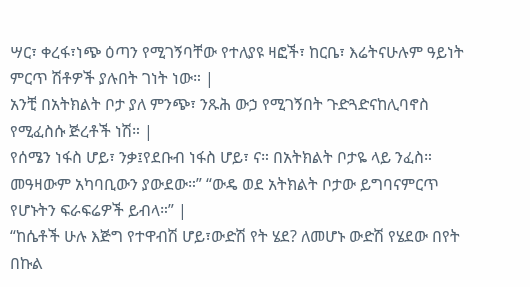ሣር፣ ቀረፋ፣ነጭ ዕጣን የሚገኝባቸው የተለያዩ ዛፎች፣ ከርቤ፣ እሬትናሁሉም ዓይነት ምርጥ ሽቶዎች ያሉበት ገነት ነው። |
አንቺ በአትክልት ቦታ ያለ ምንጭ፣ ንጹሕ ውኃ የሚገኝበት ጉድጓድናከሊባኖስ የሚፈስሱ ጅረቶች ነሽ። |
የሰሜን ነፋስ ሆይ፣ ንቃ፤የደቡብ ነፋስ ሆይ፣ ና። በአትክልት ቦታዬ ላይ ንፈስ። መዓዛውም አካባቢውን ያውደው።” “ውዴ ወደ አትክልት ቦታው ይግባናምርጥ የሆኑትን ፍራፍሬዎች ይብላ።” |
“ከሴቶች ሁሉ እጅግ የተዋብሽ ሆይ፣ውድሽ የት ሄደ? ለመሆኑ ውድሽ የሄደው በየት በኩል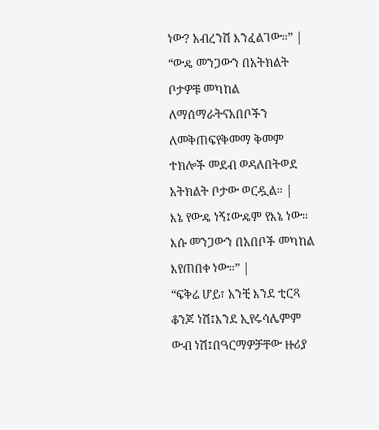ነው? አብረንሽ እንፈልገው።” |
“ውዴ መንጋውን በአትክልት ቦታዎቹ መካከል ለማሰማራትናአበቦችን ለመቅጠፍየቅመማ ቅመም ተክሎች መደብ ወዳለበትወደ አትክልት ቦታው ወርዷል። |
እኔ የውዴ ነኝ፤ውዴም የእኔ ነው። እሱ መንጋውን በአበቦች መካከል እየጠበቀ ነው።” |
“ፍቅሬ ሆይ፣ አንቺ እንደ ቲርጻ ቆንጆ ነሽ፤እንደ ኢየሩሳሌምም ውብ ነሽ፤በዓርማዎቻቸው ዙሪያ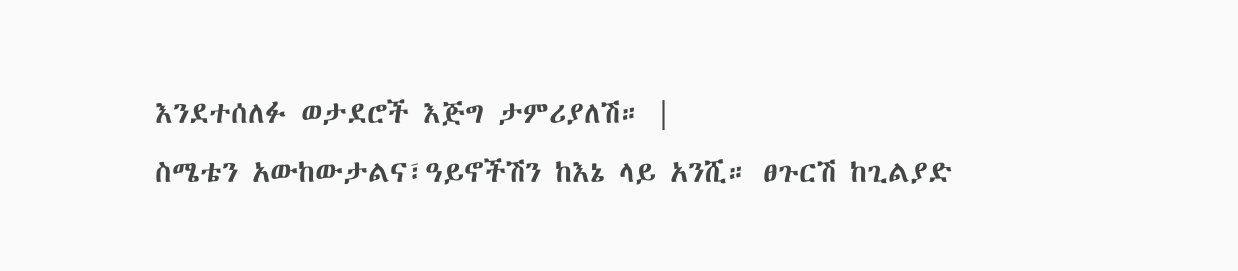እንደተሰለፉ ወታደሮች እጅግ ታምሪያለሽ። |
ስሜቴን አውከውታልና፣ዓይኖችሽን ከእኔ ላይ አንሺ። ፀጉርሽ ከጊልያድ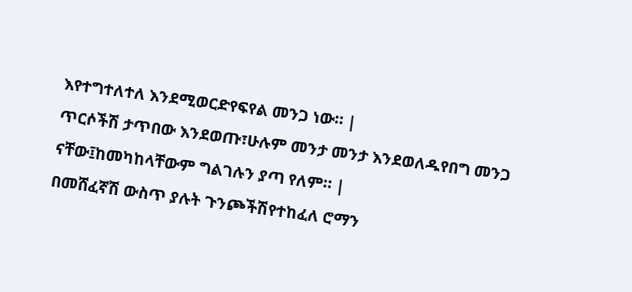እየተግተለተለ እንደሚወርድየፍየል መንጋ ነው። |
ጥርሶችሽ ታጥበው እንደወጡ፣ሁሉም መንታ መንታ እንደወለዱየበግ መንጋ ናቸው፤ከመካከላቸውም ግልገሉን ያጣ የለም። |
በመሸፈኛሽ ውስጥ ያሉት ጉንጮችሽየተከፈለ ሮማን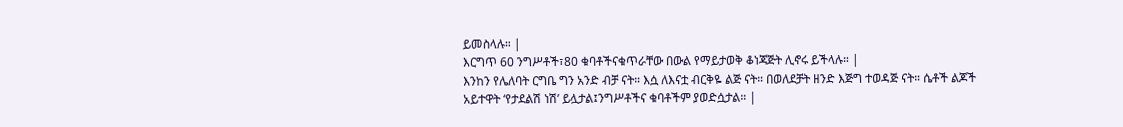ይመስላሉ። |
እርግጥ 60 ንግሥቶች፣80 ቁባቶችናቁጥራቸው በውል የማይታወቅ ቆነጃጅት ሊኖሩ ይችላሉ። |
እንከን የሌለባት ርግቤ ግን አንድ ብቻ ናት። እሷ ለእናቷ ብርቅዬ ልጅ ናት። በወለደቻት ዘንድ እጅግ ተወዳጅ ናት። ሴቶች ልጆች አይተዋት ‘የታደልሽ ነሽ’ ይሏታል፤ንግሥቶችና ቁባቶችም ያወድሷታል። |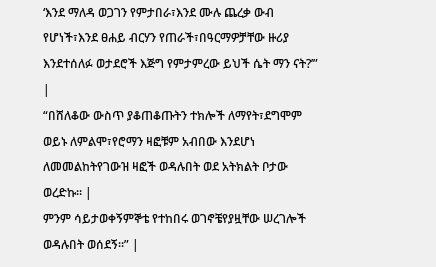‘እንደ ማለዳ ወጋገን የምታበራ፣እንደ ሙሉ ጨረቃ ውብ የሆነች፣እንደ ፀሐይ ብርሃን የጠራች፣በዓርማዎቻቸው ዙሪያ እንደተሰለፉ ወታደሮች እጅግ የምታምረው ይህች ሴት ማን ናት?’” |
“በሸለቆው ውስጥ ያቆጠቆጡትን ተክሎች ለማየት፣ደግሞም ወይኑ ለምልሞ፣የሮማን ዛፎቹም አብበው እንደሆነ ለመመልከትየገውዝ ዛፎች ወዳሉበት ወደ አትክልት ቦታው ወረድኩ። |
ምንም ሳይታወቀኝምኞቴ የተከበሩ ወገኖቼየያዟቸው ሠረገሎች ወዳሉበት ወሰደኝ።” |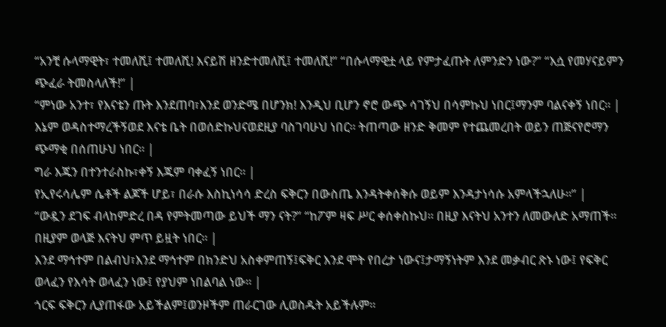“አንቺ ሱላማዊት፣ ተመለሺ፤ ተመለሺ! እናይሽ ዘንድተመለሺ፤ ተመለሺ!” “በሱላማዊቷ ላይ የምታፈጡት ለምንድን ነው?” “እሷ የመሃናይምን ጭፈራ ትመስላለች!” |
“ምነው አንተ፣ የእናቴን ጡት እንደጠባ፣እንደ ወንድሜ በሆንክ! እንዲህ ቢሆን ኖሮ ውጭ ሳገኝህ በሳምኩህ ነበር፤ማንም ባልናቀኝ ነበር። |
እኔም ወዳስተማረችኝወደ እናቴ ቤት በወሰድኩህናወደዚያ ባስገባሁህ ነበር። ትጠጣው ዘንድ ቅመም የተጨመረበት ወይን ጠጅናየሮማን ጭማቂ በሰጠሁህ ነበር። |
ግራ እጁን በተንተራስኩ፣ቀኝ እጁም ባቀፈኝ ነበር። |
የኢየሩሳሌም ሴቶች ልጆች ሆይ፣ በራሱ እስኪነሳሳ ድረስ ፍቅርን በውስጤ እንዳትቀሰቅሱ ወይም እንዳታነሳሱ አምላችኋለሁ።” |
“ውዷን ደገፍ ብላከምድረ በዳ የምትመጣው ይህች ማን ናት?” “ከፖም ዛፍ ሥር ቀሰቀስኩህ። በዚያ እናትህ አንተን ለመውለድ አማጠች። በዚያም ወላጅ እናትህ ምጥ ይዟት ነበር። |
እንደ ማኅተም በልብህ፣እንደ ማኅተም በክንድህ አስቀምጠኝ፤ፍቅር እንደ ሞት የበረታ ነውና፤ታማኝነትም እንደ መቃብር ጽኑ ነው፤ የፍቅር ወላፈን የእሳት ወላፈን ነው፤ የያህም ነበልባል ነው። |
ጎርፍ ፍቅርን ሊያጠፋው አይችልም፤ወንዞችም ጠራርገው ሊወስዱት አይችሉም።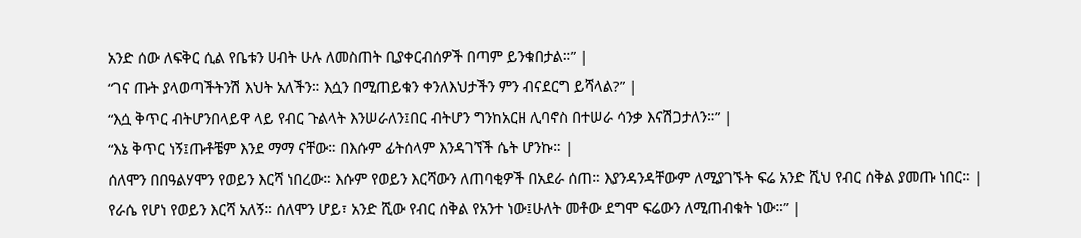አንድ ሰው ለፍቅር ሲል የቤቱን ሀብት ሁሉ ለመስጠት ቢያቀርብሰዎች በጣም ይንቁበታል።” |
“ገና ጡት ያላወጣችትንሽ እህት አለችን። እሷን በሚጠይቁን ቀንለእህታችን ምን ብናደርግ ይሻላል?” |
“እሷ ቅጥር ብትሆንበላይዋ ላይ የብር ጉልላት እንሠራለን፤በር ብትሆን ግንከአርዘ ሊባኖስ በተሠራ ሳንቃ እናሽጋታለን።” |
“እኔ ቅጥር ነኝ፤ጡቶቼም እንደ ማማ ናቸው። በእሱም ፊትሰላም እንዳገኘች ሴት ሆንኩ። |
ሰለሞን በበዓልሃሞን የወይን እርሻ ነበረው። እሱም የወይን እርሻውን ለጠባቂዎች በአደራ ሰጠ። እያንዳንዳቸውም ለሚያገኙት ፍሬ አንድ ሺህ የብር ሰቅል ያመጡ ነበር። |
የራሴ የሆነ የወይን እርሻ አለኝ። ሰለሞን ሆይ፣ አንድ ሺው የብር ሰቅል የአንተ ነው፤ሁለት መቶው ደግሞ ፍሬውን ለሚጠብቁት ነው።” |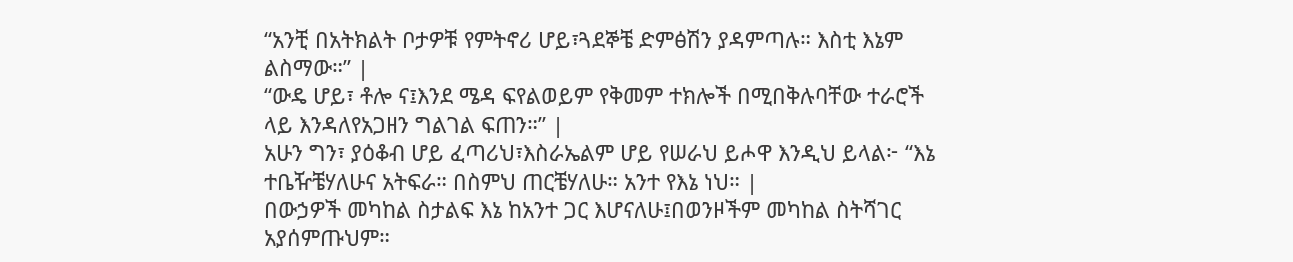“አንቺ በአትክልት ቦታዎቹ የምትኖሪ ሆይ፣ጓደኞቼ ድምፅሽን ያዳምጣሉ። እስቲ እኔም ልስማው።” |
“ውዴ ሆይ፣ ቶሎ ና፤እንደ ሜዳ ፍየልወይም የቅመም ተክሎች በሚበቅሉባቸው ተራሮች ላይ እንዳለየአጋዘን ግልገል ፍጠን።” |
አሁን ግን፣ ያዕቆብ ሆይ ፈጣሪህ፣እስራኤልም ሆይ የሠራህ ይሖዋ እንዲህ ይላል፦ “እኔ ተቤዥቼሃለሁና አትፍራ። በስምህ ጠርቼሃለሁ። አንተ የእኔ ነህ። |
በውኃዎች መካከል ስታልፍ እኔ ከአንተ ጋር እሆናለሁ፤በወንዞችም መካከል ስትሻገር አያሰምጡህም።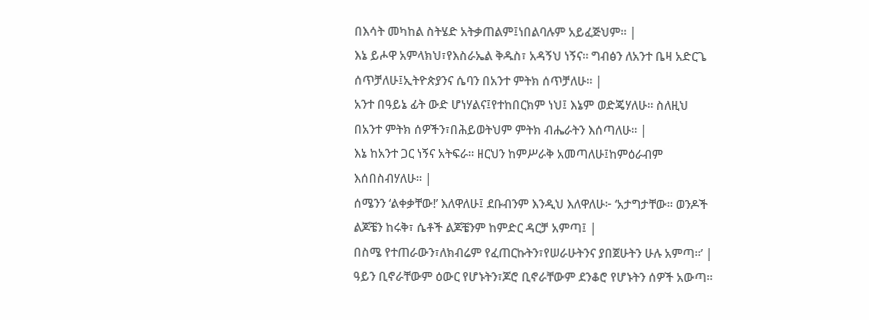በእሳት መካከል ስትሄድ አትቃጠልም፤ነበልባሉም አይፈጅህም። |
እኔ ይሖዋ አምላክህ፣የእስራኤል ቅዱስ፣ አዳኝህ ነኝና። ግብፅን ለአንተ ቤዛ አድርጌ ሰጥቻለሁ፤ኢትዮጵያንና ሴባን በአንተ ምትክ ሰጥቻለሁ። |
አንተ በዓይኔ ፊት ውድ ሆነሃልና፤የተከበርክም ነህ፤ እኔም ወድጄሃለሁ። ስለዚህ በአንተ ምትክ ሰዎችን፣በሕይወትህም ምትክ ብሔራትን እሰጣለሁ። |
እኔ ከአንተ ጋር ነኝና አትፍራ። ዘርህን ከምሥራቅ አመጣለሁ፤ከምዕራብም እሰበስብሃለሁ። |
ሰሜንን ‘ልቀቃቸው!’ እለዋለሁ፤ ደቡብንም እንዲህ እለዋለሁ፦ ‘አታግታቸው። ወንዶች ልጆቼን ከሩቅ፣ ሴቶች ልጆቼንም ከምድር ዳርቻ አምጣ፤ |
በስሜ የተጠራውን፣ለክብሬም የፈጠርኩትን፣የሠራሁትንና ያበጀሁትን ሁሉ አምጣ።’ |
ዓይን ቢኖራቸውም ዕውር የሆኑትን፣ጆሮ ቢኖራቸውም ደንቆሮ የሆኑትን ሰዎች አውጣ።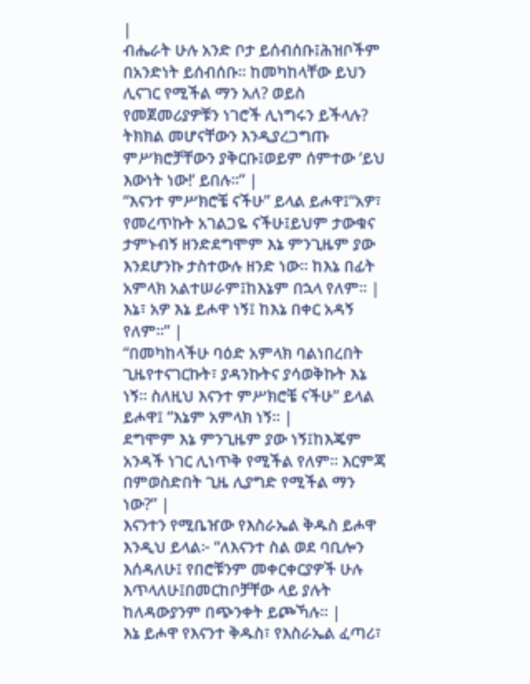|
ብሔራት ሁሉ አንድ ቦታ ይሰብሰቡ፤ሕዝቦችም በአንድነት ይሰብሰቡ። ከመካከላቸው ይህን ሊናገር የሚችል ማን አለ? ወይስ የመጀመሪያዎቹን ነገሮች ሊነግሩን ይችላሉ? ትክክል መሆናቸውን እንዲያረጋግጡ ምሥክሮቻቸውን ያቅርቡ፤ወይም ሰምተው ‘ይህ እውነት ነው!’ ይበሉ።” |
“እናንተ ምሥክሮቼ ናችሁ” ይላል ይሖዋ፤“አዎ፣ የመረጥኩት አገልጋዬ ናችሁ፤ይህም ታውቁና ታምኑብኝ ዘንድደግሞም እኔ ምንጊዜም ያው እንደሆንኩ ታስተውሉ ዘንድ ነው። ከእኔ በፊት አምላክ አልተሠራም፤ከእኔም በኋላ የለም። |
እኔ፣ አዎ እኔ ይሖዋ ነኝ፤ ከእኔ በቀር አዳኝ የለም።” |
“በመካከላችሁ ባዕድ አምላክ ባልነበረበት ጊዜየተናገርኩት፣ ያዳንኩትና ያሳወቅኩት እኔ ነኝ። ስለዚህ እናንተ ምሥክሮቼ ናችሁ” ይላል ይሖዋ፤ “እኔም አምላክ ነኝ። |
ደግሞም እኔ ምንጊዜም ያው ነኝ፤ከእጄም አንዳች ነገር ሊነጥቅ የሚችል የለም። እርምጃ በምወስድበት ጊዜ ሊያግድ የሚችል ማን ነው?” |
እናንተን የሚቤዠው የእስራኤል ቅዱስ ይሖዋ እንዲህ ይላል፦ “ለእናንተ ስል ወደ ባቢሎን እሰዳለሁ፤ የበሮቹንም መቀርቀርያዎች ሁሉ እጥላለሁ፤በመርከቦቻቸው ላይ ያሉት ከለዳውያንም በጭንቀት ይጮኻሉ። |
እኔ ይሖዋ የእናንተ ቅዱስ፣ የእስራኤል ፈጣሪ፣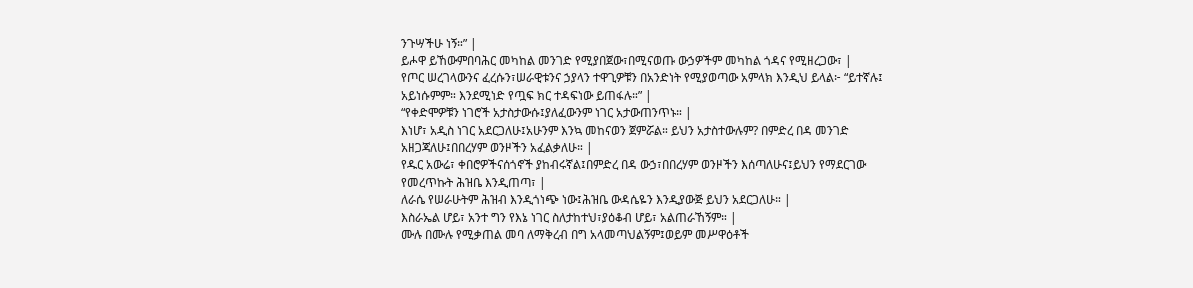ንጉሣችሁ ነኝ።” |
ይሖዋ ይኸውምበባሕር መካከል መንገድ የሚያበጀው፣በሚናወጡ ውኃዎችም መካከል ጎዳና የሚዘረጋው፣ |
የጦር ሠረገላውንና ፈረሱን፣ሠራዊቱንና ኃያላን ተዋጊዎቹን በአንድነት የሚያወጣው አምላክ እንዲህ ይላል፦ “ይተኛሉ፤ አይነሱምም። እንደሚነድ የጧፍ ክር ተዳፍነው ይጠፋሉ።” |
“የቀድሞዎቹን ነገሮች አታስታውሱ፤ያለፈውንም ነገር አታውጠንጥኑ። |
እነሆ፣ አዲስ ነገር አደርጋለሁ፤አሁንም እንኳ መከናወን ጀምሯል። ይህን አታስተውሉም? በምድረ በዳ መንገድ አዘጋጃለሁ፤በበረሃም ወንዞችን አፈልቃለሁ። |
የዱር አውሬ፣ ቀበሮዎችናሰጎኖች ያከብሩኛል፤በምድረ በዳ ውኃ፣በበረሃም ወንዞችን እሰጣለሁና፤ይህን የማደርገው የመረጥኩት ሕዝቤ እንዲጠጣ፣ |
ለራሴ የሠራሁትም ሕዝብ እንዲጎነጭ ነው፤ሕዝቤ ውዳሴዬን እንዲያውጅ ይህን አደርጋለሁ። |
እስራኤል ሆይ፣ አንተ ግን የእኔ ነገር ስለታከተህ፣ያዕቆብ ሆይ፣ አልጠራኸኝም። |
ሙሉ በሙሉ የሚቃጠል መባ ለማቅረብ በግ አላመጣህልኝም፤ወይም መሥዋዕቶች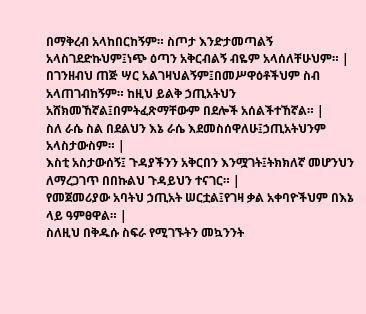በማቅረብ አላከበርከኝም። ስጦታ እንድታመጣልኝ አላስገደድኩህም፤ነጭ ዕጣን አቅርብልኝ ብዬም አላሰለቸሁህም። |
በገንዘብህ ጠጅ ሣር አልገዛህልኝም፤በመሥዋዕቶችህም ስብ አላጠገብከኝም። ከዚህ ይልቅ ኃጢአትህን አሸክመኸኛል፤በምትፈጽማቸውም በደሎች አሰልችተኸኛል። |
ስለ ራሴ ስል በደልህን እኔ ራሴ እደመስሰዋለሁ፤ኃጢአትህንም አላስታውስም። |
እስቲ አስታውሰኝ፤ ጉዳያችንን አቅርበን እንሟገት፤ትክክለኛ መሆንህን ለማረጋገጥ በበኩልህ ጉዳይህን ተናገር። |
የመጀመሪያው አባትህ ኃጢአት ሠርቷል፤የገዛ ቃል አቀባዮችህም በእኔ ላይ ዓምፀዋል። |
ስለዚህ በቅዱሱ ስፍራ የሚገኙትን መኳንንት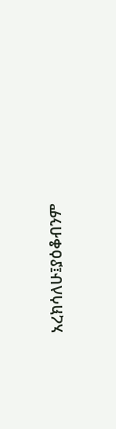አረክሳለሁ፤ያዕቆብንም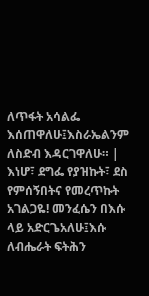ለጥፋት አሳልፌ እሰጠዋለሁ፤እስራኤልንም ለስድብ እዳርገዋለሁ። |
እነሆ፣ ደግፌ የያዝኩት፣ ደስ የምሰኝበትና የመረጥኩት አገልጋዬ! መንፈሴን በእሱ ላይ አድርጌአለሁ፤እሱ ለብሔራት ፍትሕን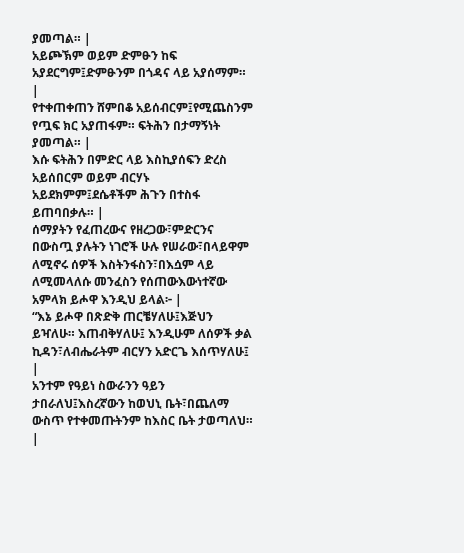ያመጣል። |
አይጮኽም ወይም ድምፁን ከፍ አያደርግም፤ድምፁንም በጎዳና ላይ አያሰማም። |
የተቀጠቀጠን ሸምበቆ አይሰብርም፤የሚጨስንም የጧፍ ክር አያጠፋም። ፍትሕን በታማኝነት ያመጣል። |
እሱ ፍትሕን በምድር ላይ እስኪያሰፍን ድረስ አይሰበርም ወይም ብርሃኑ አይደክምም፤ደሴቶችም ሕጉን በተስፋ ይጠባበቃሉ። |
ሰማያትን የፈጠረውና የዘረጋው፣ምድርንና በውስጧ ያሉትን ነገሮች ሁሉ የሠራው፣በላይዋም ለሚኖሩ ሰዎች እስትንፋስን፣በእሷም ላይ ለሚመላለሱ መንፈስን የሰጠውእውነተኛው አምላክ ይሖዋ እንዲህ ይላል፦ |
“እኔ ይሖዋ በጽድቅ ጠርቼሃለሁ፤እጅህን ይዣለሁ። እጠብቅሃለሁ፤ እንዲሁም ለሰዎች ቃል ኪዳን፣ለብሔራትም ብርሃን አድርጌ እሰጥሃለሁ፤ |
አንተም የዓይነ ስውራንን ዓይን ታበራለህ፤እስረኛውን ከወህኒ ቤት፣በጨለማ ውስጥ የተቀመጡትንም ከእስር ቤት ታወጣለህ። |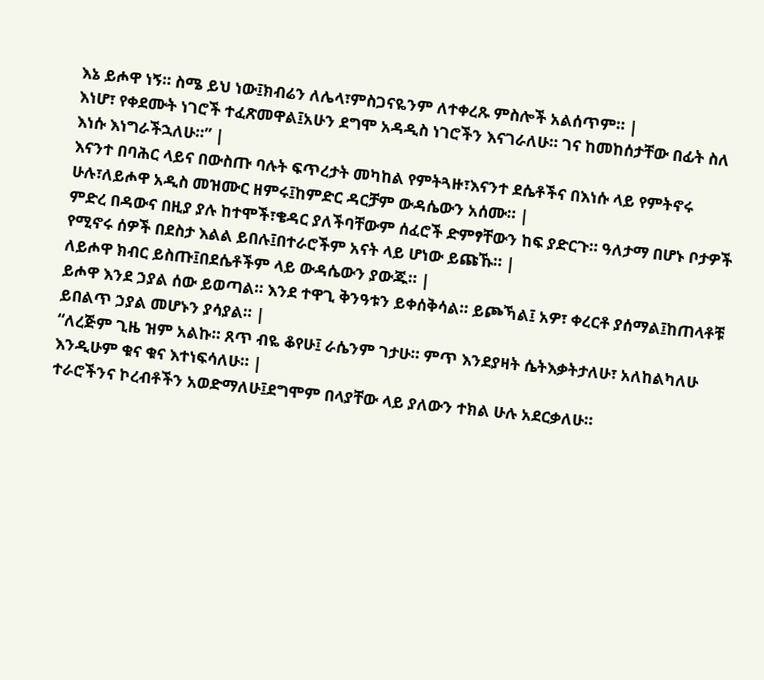እኔ ይሖዋ ነኝ። ስሜ ይህ ነው፤ክብሬን ለሌላ፣ምስጋናዬንም ለተቀረጹ ምስሎች አልሰጥም። |
እነሆ፣ የቀደሙት ነገሮች ተፈጽመዋል፤አሁን ደግሞ አዳዲስ ነገሮችን እናገራለሁ። ገና ከመከሰታቸው በፊት ስለ እነሱ እነግራችኋለሁ።” |
እናንተ በባሕር ላይና በውስጡ ባሉት ፍጥረታት መካከል የምትጓዙ፣እናንተ ደሴቶችና በእነሱ ላይ የምትኖሩ ሁሉ፣ለይሖዋ አዲስ መዝሙር ዘምሩ፤ከምድር ዳርቻም ውዳሴውን አሰሙ። |
ምድረ በዳውና በዚያ ያሉ ከተሞች፣ቄዳር ያለችባቸውም ሰፈሮች ድምፃቸውን ከፍ ያድርጉ። ዓለታማ በሆኑ ቦታዎች የሚኖሩ ሰዎች በደስታ እልል ይበሉ፤በተራሮችም አናት ላይ ሆነው ይጩኹ። |
ለይሖዋ ክብር ይስጡ፤በደሴቶችም ላይ ውዳሴውን ያውጁ። |
ይሖዋ እንደ ኃያል ሰው ይወጣል። እንደ ተዋጊ ቅንዓቱን ይቀሰቅሳል። ይጮኻል፤ አዎ፣ ቀረርቶ ያሰማል፤ከጠላቶቹ ይበልጥ ኃያል መሆኑን ያሳያል። |
“ለረጅም ጊዜ ዝም አልኩ። ጸጥ ብዬ ቆየሁ፤ ራሴንም ገታሁ። ምጥ እንደያዛት ሴትእቃትታለሁ፣ አለከልካለሁ እንዲሁም ቁና ቁና እተነፍሳለሁ። |
ተራሮችንና ኮረብቶችን አወድማለሁ፤ደግሞም በላያቸው ላይ ያለውን ተክል ሁሉ አደርቃለሁ።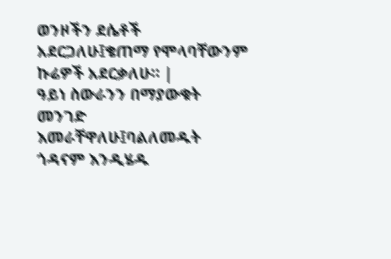ወንዞችን ደሴቶች አደርጋለሁ፤ቄጠማ የሞላባቸውንም ኩሬዎች አደርቃለሁ። |
ዓይነ ስውራንን በማያውቁት መንገድ እመራቸዋለሁ፤ባልለመዱት ጎዳናም እንዲሄዱ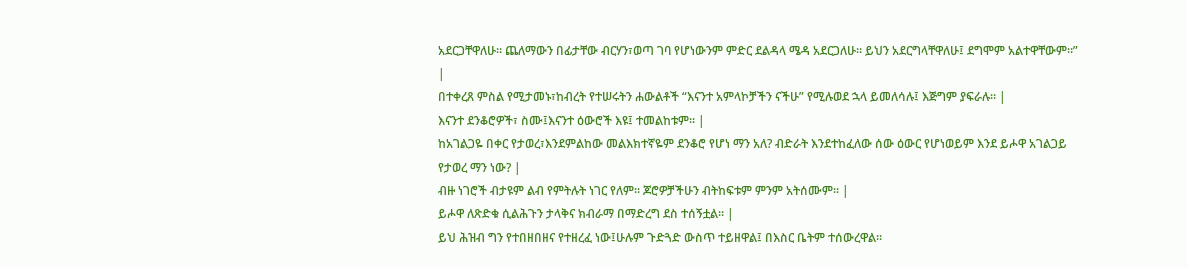አደርጋቸዋለሁ። ጨለማውን በፊታቸው ብርሃን፣ወጣ ገባ የሆነውንም ምድር ደልዳላ ሜዳ አደርጋለሁ። ይህን አደርግላቸዋለሁ፤ ደግሞም አልተዋቸውም።” |
በተቀረጸ ምስል የሚታመኑ፣ከብረት የተሠሩትን ሐውልቶች “እናንተ አምላኮቻችን ናችሁ” የሚሉወደ ኋላ ይመለሳሉ፤ እጅግም ያፍራሉ። |
እናንተ ደንቆሮዎች፣ ስሙ፤እናንተ ዕውሮች እዩ፤ ተመልከቱም። |
ከአገልጋዬ በቀር የታወረ፣እንደምልከው መልእክተኛዬም ደንቆሮ የሆነ ማን አለ? ብድራት እንደተከፈለው ሰው ዕውር የሆነወይም እንደ ይሖዋ አገልጋይ የታወረ ማን ነው? |
ብዙ ነገሮች ብታዩም ልብ የምትሉት ነገር የለም። ጆሮዎቻችሁን ብትከፍቱም ምንም አትሰሙም። |
ይሖዋ ለጽድቁ ሲልሕጉን ታላቅና ክብራማ በማድረግ ደስ ተሰኝቷል። |
ይህ ሕዝብ ግን የተበዘበዘና የተዘረፈ ነው፤ሁሉም ጉድጓድ ውስጥ ተይዘዋል፤ በእስር ቤትም ተሰውረዋል።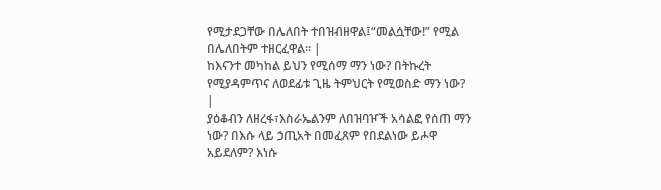የሚታደጋቸው በሌለበት ተበዝብዘዋል፤“መልሷቸው!” የሚል በሌለበትም ተዘርፈዋል። |
ከእናንተ መካከል ይህን የሚሰማ ማን ነው? በትኩረት የሚያዳምጥና ለወደፊቱ ጊዜ ትምህርት የሚወስድ ማን ነው? |
ያዕቆብን ለዘረፋ፣እስራኤልንም ለበዝባዦች አሳልፎ የሰጠ ማን ነው? በእሱ ላይ ኃጢአት በመፈጸም የበደልነው ይሖዋ አይደለም? እነሱ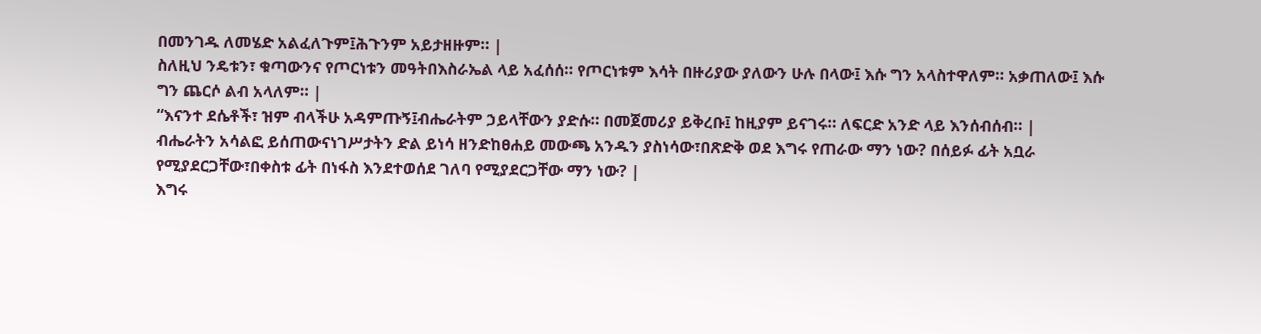በመንገዱ ለመሄድ አልፈለጉም፤ሕጉንም አይታዘዙም። |
ስለዚህ ንዴቱን፣ ቁጣውንና የጦርነቱን መዓትበእስራኤል ላይ አፈሰሰ። የጦርነቱም እሳት በዙሪያው ያለውን ሁሉ በላው፤ እሱ ግን አላስተዋለም። አቃጠለው፤ እሱ ግን ጨርሶ ልብ አላለም። |
“እናንተ ደሴቶች፣ ዝም ብላችሁ አዳምጡኝ፤ብሔራትም ኃይላቸውን ያድሱ። በመጀመሪያ ይቅረቡ፤ ከዚያም ይናገሩ። ለፍርድ አንድ ላይ እንሰብሰብ። |
ብሔራትን አሳልፎ ይሰጠውናነገሥታትን ድል ይነሳ ዘንድከፀሐይ መውጫ አንዱን ያስነሳው፣በጽድቅ ወደ እግሩ የጠራው ማን ነው? በሰይፉ ፊት አቧራ የሚያደርጋቸው፣በቀስቱ ፊት በነፋስ እንደተወሰደ ገለባ የሚያደርጋቸው ማን ነው? |
እግሩ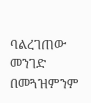ባልረገጠው መንገድ በመጓዝምንም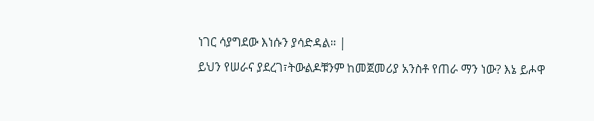ነገር ሳያግደው እነሱን ያሳድዳል። |
ይህን የሠራና ያደረገ፣ትውልዶቹንም ከመጀመሪያ አንስቶ የጠራ ማን ነው? እኔ ይሖዋ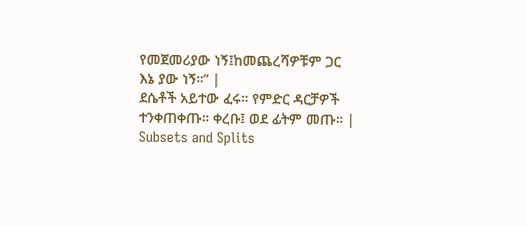የመጀመሪያው ነኝ፤ከመጨረሻዎቹም ጋር እኔ ያው ነኝ።” |
ደሴቶች አይተው ፈሩ። የምድር ዳርቻዎች ተንቀጠቀጡ። ቀረቡ፤ ወደ ፊትም መጡ። |
Subsets and Splits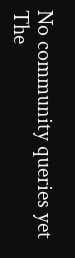No community queries yet
The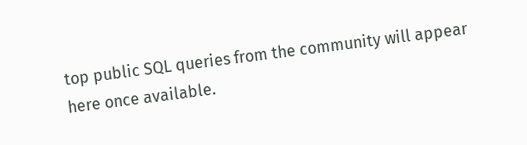top public SQL queries from the community will appear here once available.